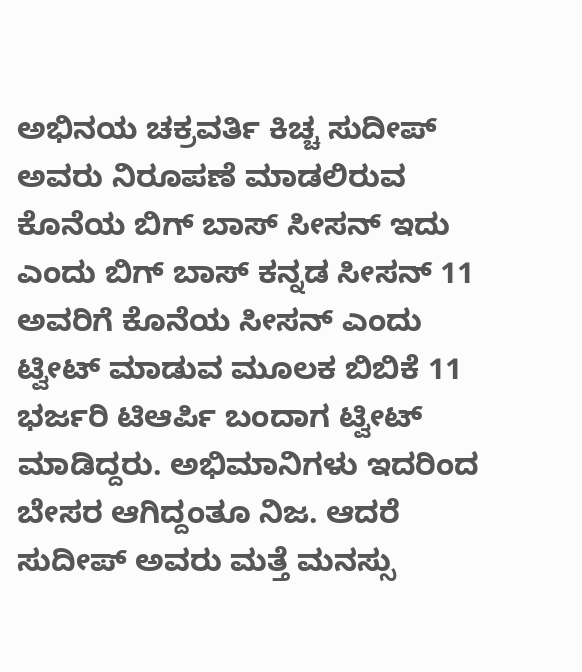ಅಭಿನಯ ಚಕ್ರವರ್ತಿ ಕಿಚ್ಚ ಸುದೀಪ್ ಅವರು ನಿರೂಪಣೆ ಮಾಡಲಿರುವ ಕೊನೆಯ ಬಿಗ್ ಬಾಸ್ ಸೀಸನ್ ಇದು ಎಂದು ಬಿಗ್ ಬಾಸ್ ಕನ್ನಡ ಸೀಸನ್ 11 ಅವರಿಗೆ ಕೊನೆಯ ಸೀಸನ್ ಎಂದು ಟ್ವೀಟ್ ಮಾಡುವ ಮೂಲಕ ಬಿಬಿಕೆ 11 ಭರ್ಜರಿ ಟಿಆರ್ಪಿ ಬಂದಾಗ ಟ್ವೀಟ್ ಮಾಡಿದ್ದರು. ಅಭಿಮಾನಿಗಳು ಇದರಿಂದ ಬೇಸರ ಆಗಿದ್ದಂತೂ ನಿಜ. ಆದರೆ ಸುದೀಪ್ ಅವರು ಮತ್ತೆ ಮನಸ್ಸು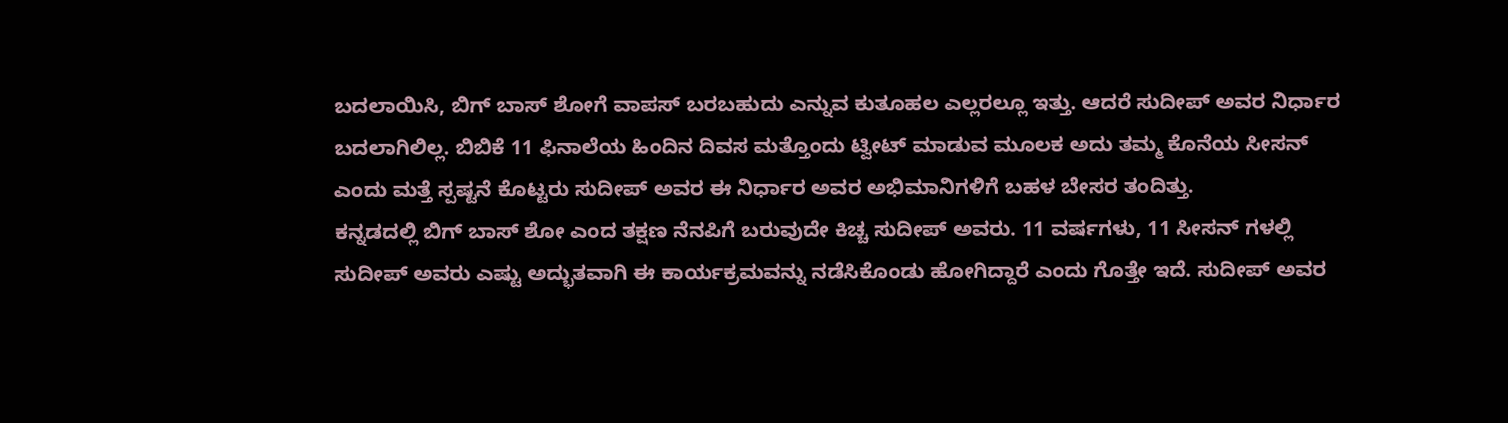ಬದಲಾಯಿಸಿ, ಬಿಗ್ ಬಾಸ್ ಶೋಗೆ ವಾಪಸ್ ಬರಬಹುದು ಎನ್ನುವ ಕುತೂಹಲ ಎಲ್ಲರಲ್ಲೂ ಇತ್ತು. ಆದರೆ ಸುದೀಪ್ ಅವರ ನಿರ್ಧಾರ ಬದಲಾಗಿಲಿಲ್ಲ. ಬಿಬಿಕೆ 11 ಫಿನಾಲೆಯ ಹಿಂದಿನ ದಿವಸ ಮತ್ತೊಂದು ಟ್ವೀಟ್ ಮಾಡುವ ಮೂಲಕ ಅದು ತಮ್ಮ ಕೊನೆಯ ಸೀಸನ್ ಎಂದು ಮತ್ತೆ ಸ್ಪಷ್ಟನೆ ಕೊಟ್ಟರು ಸುದೀಪ್ ಅವರ ಈ ನಿರ್ಧಾರ ಅವರ ಅಭಿಮಾನಿಗಳಿಗೆ ಬಹಳ ಬೇಸರ ತಂದಿತ್ತು.
ಕನ್ನಡದಲ್ಲಿ ಬಿಗ್ ಬಾಸ್ ಶೋ ಎಂದ ತಕ್ಷಣ ನೆನಪಿಗೆ ಬರುವುದೇ ಕಿಚ್ಚ ಸುದೀಪ್ ಅವರು. 11 ವರ್ಷಗಳು, 11 ಸೀಸನ್ ಗಳಲ್ಲಿ ಸುದೀಪ್ ಅವರು ಎಷ್ಟು ಅದ್ಭುತವಾಗಿ ಈ ಕಾರ್ಯಕ್ರಮವನ್ನು ನಡೆಸಿಕೊಂಡು ಹೋಗಿದ್ದಾರೆ ಎಂದು ಗೊತ್ತೇ ಇದೆ. ಸುದೀಪ್ ಅವರ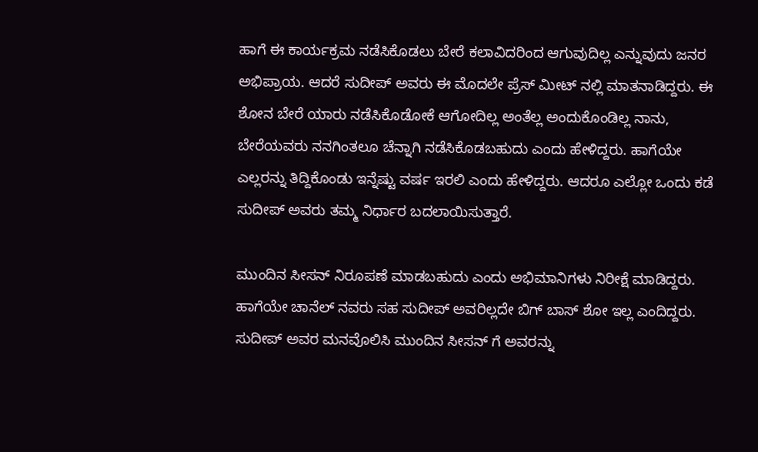ಹಾಗೆ ಈ ಕಾರ್ಯಕ್ರಮ ನಡೆಸಿಕೊಡಲು ಬೇರೆ ಕಲಾವಿದರಿಂದ ಆಗುವುದಿಲ್ಲ ಎನ್ನುವುದು ಜನರ ಅಭಿಪ್ರಾಯ. ಆದರೆ ಸುದೀಪ್ ಅವರು ಈ ಮೊದಲೇ ಪ್ರೆಸ್ ಮೀಟ್ ನಲ್ಲಿ ಮಾತನಾಡಿದ್ದರು. ಈ ಶೋನ ಬೇರೆ ಯಾರು ನಡೆಸಿಕೊಡೋಕೆ ಆಗೋದಿಲ್ಲ ಅಂತೆಲ್ಲ ಅಂದುಕೊಂಡಿಲ್ಲ ನಾನು, ಬೇರೆಯವರು ನನಗಿಂತಲೂ ಚೆನ್ನಾಗಿ ನಡೆಸಿಕೊಡಬಹುದು ಎಂದು ಹೇಳಿದ್ದರು. ಹಾಗೆಯೇ ಎಲ್ಲರನ್ನು ತಿದ್ದಿಕೊಂಡು ಇನ್ನೆಷ್ಟು ವರ್ಷ ಇರಲಿ ಎಂದು ಹೇಳಿದ್ದರು. ಆದರೂ ಎಲ್ಲೋ ಒಂದು ಕಡೆ ಸುದೀಪ್ ಅವರು ತಮ್ಮ ನಿರ್ಧಾರ ಬದಲಾಯಿಸುತ್ತಾರೆ.

ಮುಂದಿನ ಸೀಸನ್ ನಿರೂಪಣೆ ಮಾಡಬಹುದು ಎಂದು ಅಭಿಮಾನಿಗಳು ನಿರೀಕ್ಷೆ ಮಾಡಿದ್ದರು. ಹಾಗೆಯೇ ಚಾನೆಲ್ ನವರು ಸಹ ಸುದೀಪ್ ಅವರಿಲ್ಲದೇ ಬಿಗ್ ಬಾಸ್ ಶೋ ಇಲ್ಲ ಎಂದಿದ್ದರು.
ಸುದೀಪ್ ಅವರ ಮನವೊಲಿಸಿ ಮುಂದಿನ ಸೀಸನ್ ಗೆ ಅವರನ್ನು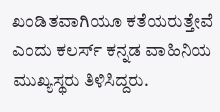ಖಂಡಿತವಾಗಿಯೂ ಕತೆಯರುತ್ತೇವೆ ಎಂದು ಕಲರ್ಸ್ ಕನ್ನಡ ವಾಹಿನಿಯ ಮುಖ್ಯಸ್ಥರು ತಿಳಿಸಿದ್ದರು.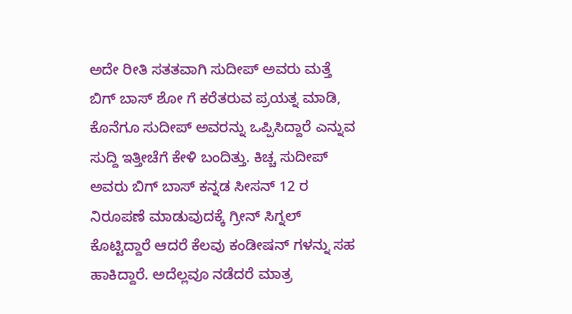ಅದೇ ರೀತಿ ಸತತವಾಗಿ ಸುದೀಪ್ ಅವರು ಮತ್ತೆ ಬಿಗ್ ಬಾಸ್ ಶೋ ಗೆ ಕರೆತರುವ ಪ್ರಯತ್ನ ಮಾಡಿ, ಕೊನೆಗೂ ಸುದೀಪ್ ಅವರನ್ನು ಒಪ್ಪಿಸಿದ್ದಾರೆ ಎನ್ನುವ ಸುದ್ದಿ ಇತ್ತೀಚೆಗೆ ಕೇಳಿ ಬಂದಿತ್ತು. ಕಿಚ್ಚ ಸುದೀಪ್ ಅವರು ಬಿಗ್ ಬಾಸ್ ಕನ್ನಡ ಸೀಸನ್ 12 ರ ನಿರೂಪಣೆ ಮಾಡುವುದಕ್ಕೆ ಗ್ರೀನ್ ಸಿಗ್ನಲ್ ಕೊಟ್ಟಿದ್ದಾರೆ ಆದರೆ ಕೆಲವು ಕಂಡೀಷನ್ ಗಳನ್ನು ಸಹ ಹಾಕಿದ್ದಾರೆ. ಅದೆಲ್ಲವೂ ನಡೆದರೆ ಮಾತ್ರ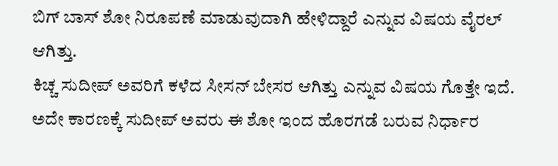ಬಿಗ್ ಬಾಸ್ ಶೋ ನಿರೂಪಣೆ ಮಾಡುವುದಾಗಿ ಹೇಳಿದ್ದಾರೆ ಎನ್ನುವ ವಿಷಯ ವೈರಲ್ ಆಗಿತ್ತು.
ಕಿಚ್ಚ ಸುದೀಪ್ ಅವರಿಗೆ ಕಳೆದ ಸೀಸನ್ ಬೇಸರ ಆಗಿತ್ತು ಎನ್ನುವ ವಿಷಯ ಗೊತ್ತೇ ಇದೆ. ಅದೇ ಕಾರಣಕ್ಕೆ ಸುದೀಪ್ ಅವರು ಈ ಶೋ ಇಂದ ಹೊರಗಡೆ ಬರುವ ನಿರ್ಧಾರ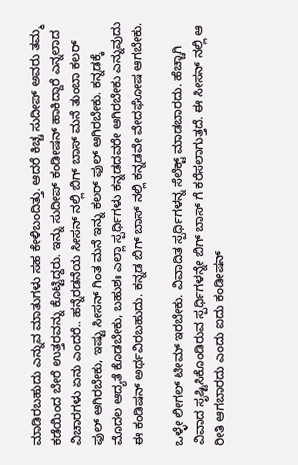ಮಾಡಿರಬಹುದು ಎನ್ನುವ ಮಾತುಗಳು ಸಹ ಕೇಳಿಬಂದಿತ್ತು. ಆದರೆ ಕಿಚ್ಚ ಸುದೀಪ್ ಅವರು ತಮ್ಮ ಕಡೆಯಿಂದ ಬೇರೆ ಉತ್ತರವನ್ನು ಕೊಟ್ಟಿದ್ದರು. ಇನ್ನು ಸುದೀಪ್ ಕಂಡೀಷನ್ ಹಾಕಿದ್ದಾರೆ ಎನ್ನಲಾದ ವಿಚಾರಗಳು ಏನು ಎಂದರೆ.. ಹನ್ನೆರಡನೆಯ ಸೀಸನ್ ನಲ್ಲಿ ಬಿಗ್ ಬಾಸ್ ಮನೆ ತುಂಬಾ ಕಲರ್ ಫುಲ್ ಆಗಿರಬೇಕು, ಇಷ್ಟು ಸೀಸನ್ ಗಿಂತ ಮನೆ ಇನ್ನು ಕಲರ್ ಫುಲ್ ಆಗಿರಬೇಕು. ಕನ್ನಡಕ್ಕೆ ಮೊದಲ ಆದ್ಯತೆ ಕೊಡಬೇಕು, ಬಹುಶಃ ಎಲ್ಲಾ ಸ್ಪರ್ಧಿಗಳು ಕನ್ನಡದವರೇ ಆಗಿರಬೇಕು ಎನ್ನುವುದು ಈ ಕಂಡಿಷನ್ ಅರ್ಥವಿರಬಹುದು. ಕನ್ನಡ ಬಿಗ್ ಬಾಸ್ ನಲ್ಲಿ ಕನ್ನಡವೇ ವೇದಘೋಷ ಆಗಬೇಕು.

ಒಳ್ಳೇ ಲೀಗಲ್ ಟೀಮ್ ಇರಬೇಕು. ವಿವಾದಿತ ಸ್ಪರ್ಧಿಗಳನ್ನ ಸೆಲೆಕ್ಟ್ ಮಾಡಬಾರದು. ಹೆಚ್ಚಾಗಿ ವಿವಾದ ಸೃಷ್ಟಿಸಿಕೊಂಡಿರುವ ಸ್ಪರ್ಧಿಗಳನ್ನೇ ಬಿಗ್ ಬಾಸ್ ಗೆ ಕರೆಸಲಾಗುತ್ತದೆ. ಈ ಸೀಸನ್ ನಲ್ಲಿ ಆ ರೀತಿ ಆಗಬಾರದು ಎಂದು ಐದು ಕಂಡೀಷನ್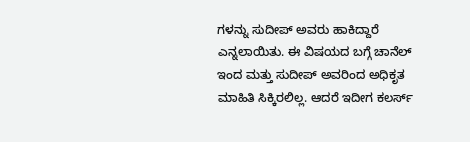ಗಳನ್ನು ಸುದೀಪ್ ಅವರು ಹಾಕಿದ್ದಾರೆ ಎನ್ನಲಾಯಿತು. ಈ ವಿಷಯದ ಬಗ್ಗೆ ಚಾನೆಲ್ ಇಂದ ಮತ್ತು ಸುದೀಪ್ ಅವರಿಂದ ಅಧಿಕೃತ ಮಾಹಿತಿ ಸಿಕ್ಕಿರಲಿಲ್ಲ. ಆದರೆ ಇದೀಗ ಕಲರ್ಸ್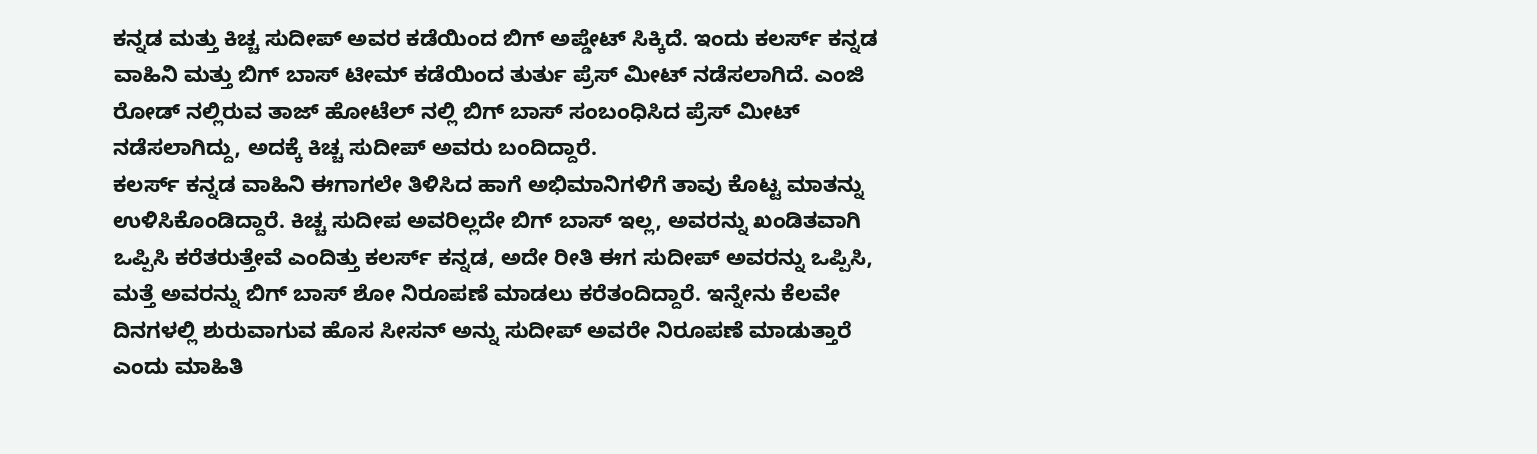ಕನ್ನಡ ಮತ್ತು ಕಿಚ್ಚ ಸುದೀಪ್ ಅವರ ಕಡೆಯಿಂದ ಬಿಗ್ ಅಪ್ಡೇಟ್ ಸಿಕ್ಕಿದೆ. ಇಂದು ಕಲರ್ಸ್ ಕನ್ನಡ ವಾಹಿನಿ ಮತ್ತು ಬಿಗ್ ಬಾಸ್ ಟೀಮ್ ಕಡೆಯಿಂದ ತುರ್ತು ಪ್ರೆಸ್ ಮೀಟ್ ನಡೆಸಲಾಗಿದೆ. ಎಂಜಿ ರೋಡ್ ನಲ್ಲಿರುವ ತಾಜ್ ಹೋಟೆಲ್ ನಲ್ಲಿ ಬಿಗ್ ಬಾಸ್ ಸಂಬಂಧಿಸಿದ ಪ್ರೆಸ್ ಮೀಟ್ ನಡೆಸಲಾಗಿದ್ದು, ಅದಕ್ಕೆ ಕಿಚ್ಚ ಸುದೀಪ್ ಅವರು ಬಂದಿದ್ದಾರೆ.
ಕಲರ್ಸ್ ಕನ್ನಡ ವಾಹಿನಿ ಈಗಾಗಲೇ ತಿಳಿಸಿದ ಹಾಗೆ ಅಭಿಮಾನಿಗಳಿಗೆ ತಾವು ಕೊಟ್ಟ ಮಾತನ್ನು ಉಳಿಸಿಕೊಂಡಿದ್ದಾರೆ. ಕಿಚ್ಚ ಸುದೀಪ ಅವರಿಲ್ಲದೇ ಬಿಗ್ ಬಾಸ್ ಇಲ್ಲ, ಅವರನ್ನು ಖಂಡಿತವಾಗಿ ಒಪ್ಪಿಸಿ ಕರೆತರುತ್ತೇವೆ ಎಂದಿತ್ತು ಕಲರ್ಸ್ ಕನ್ನಡ, ಅದೇ ರೀತಿ ಈಗ ಸುದೀಪ್ ಅವರನ್ನು ಒಪ್ಪಿಸಿ, ಮತ್ತೆ ಅವರನ್ನು ಬಿಗ್ ಬಾಸ್ ಶೋ ನಿರೂಪಣೆ ಮಾಡಲು ಕರೆತಂದಿದ್ದಾರೆ. ಇನ್ನೇನು ಕೆಲವೇ ದಿನಗಳಲ್ಲಿ ಶುರುವಾಗುವ ಹೊಸ ಸೀಸನ್ ಅನ್ನು ಸುದೀಪ್ ಅವರೇ ನಿರೂಪಣೆ ಮಾಡುತ್ತಾರೆ ಎಂದು ಮಾಹಿತಿ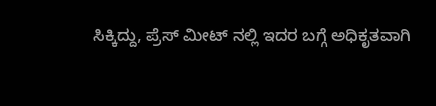ಸಿಕ್ಕಿದ್ದು, ಪ್ರೆಸ್ ಮೀಟ್ ನಲ್ಲಿ ಇದರ ಬಗ್ಗೆ ಅಧಿಕೃತವಾಗಿ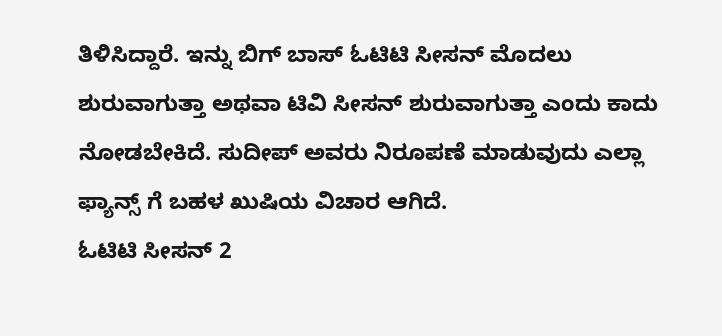ತಿಳಿಸಿದ್ದಾರೆ. ಇನ್ನು ಬಿಗ್ ಬಾಸ್ ಓಟಿಟಿ ಸೀಸನ್ ಮೊದಲು ಶುರುವಾಗುತ್ತಾ ಅಥವಾ ಟಿವಿ ಸೀಸನ್ ಶುರುವಾಗುತ್ತಾ ಎಂದು ಕಾದು ನೋಡಬೇಕಿದೆ. ಸುದೀಪ್ ಅವರು ನಿರೂಪಣೆ ಮಾಡುವುದು ಎಲ್ಲಾ ಫ್ಯಾನ್ಸ್ ಗೆ ಬಹಳ ಖುಷಿಯ ವಿಚಾರ ಆಗಿದೆ.
ಓಟಿಟಿ ಸೀಸನ್ 2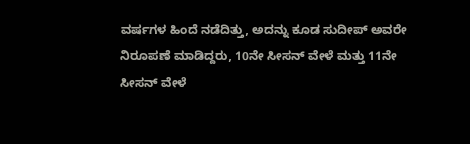ವರ್ಷಗಳ ಹಿಂದೆ ನಡೆದಿತ್ತು, ಅದನ್ನು ಕೂಡ ಸುದೀಪ್ ಅವರೇ ನಿರೂಪಣೆ ಮಾಡಿದ್ದರು, 10ನೇ ಸೀಸನ್ ವೇಳೆ ಮತ್ತು 11ನೇ ಸೀಸನ್ ವೇಳೆ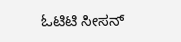ಓಟಿಟಿ ಸೀಸನ್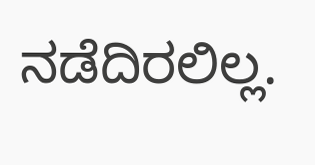ನಡೆದಿರಲಿಲ್ಲ.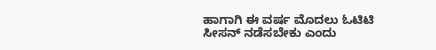ಹಾಗಾಗಿ ಈ ವರ್ಷ ಮೊದಲು ಓಟಿಟಿ ಸೀಸನ್ ನಡೆಸಬೇಕು ಎಂದು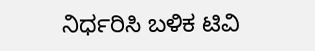ನಿರ್ಧರಿಸಿ ಬಳಿಕ ಟಿವಿ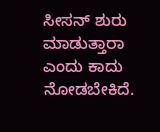ಸೀಸನ್ ಶುರು ಮಾಡುತ್ತಾರಾ ಎಂದು ಕಾದು ನೋಡಬೇಕಿದೆ.